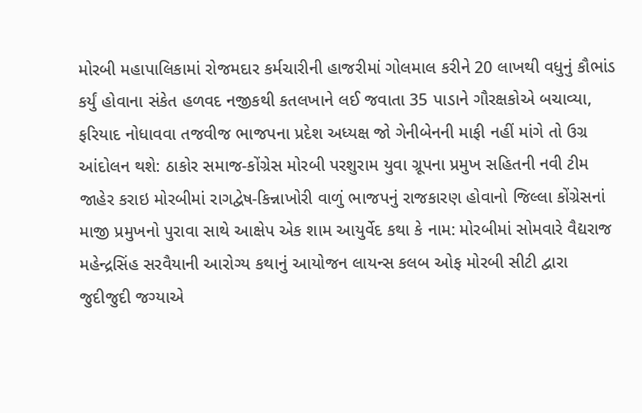મોરબી મહાપાલિકામાં રોજમદાર કર્મચારીની હાજરીમાં ગોલમાલ કરીને 20 લાખથી વધુનું કૌભાંડ કર્યું હોવાના સંકેત હળવદ નજીકથી કતલખાને લઈ જવાતા 35 પાડાને ગૌરક્ષકોએ બચાવ્યા, ફરિયાદ નોધાવવા તજવીજ ભાજપના પ્રદેશ અધ્યક્ષ જો ગેનીબેનની માફી નહીં માંગે તો ઉગ્ર આંદોલન થશે: ઠાકોર સમાજ-કોંગ્રેસ મોરબી પરશુરામ યુવા ગ્રૂપના પ્રમુખ સહિતની નવી ટીમ જાહેર કરાઇ મોરબીમાં રાગદ્વેષ-કિન્નાખોરી વાળું ભાજપનું રાજકારણ હોવાનો જિલ્લા કોંગ્રેસનાં માજી પ્રમુખનો પુરાવા સાથે આક્ષેપ એક શામ આયુર્વેદ કથા કે નામ: મોરબીમાં સોમવારે વૈદ્યરાજ મહેન્દ્રસિંહ સરવૈયાની આરોગ્ય કથાનું આયોજન લાયન્સ કલબ ઓફ મોરબી સીટી દ્વારા જુદીજુદી જગ્યાએ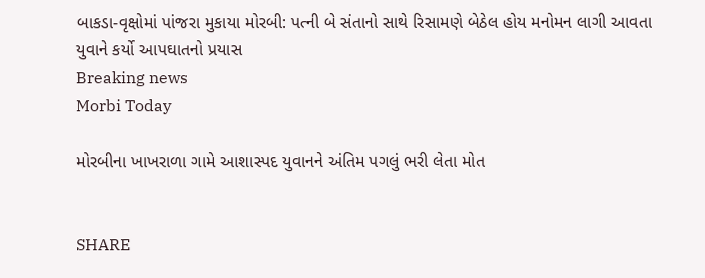બાકડા-વૃક્ષોમાં પાંજરા મુકાયા મોરબી: પત્ની બે સંતાનો સાથે રિસામણે બેઠેલ હોય મનોમન લાગી આવતા યુવાને કર્યો આપઘાતનો પ્રયાસ
Breaking news
Morbi Today

મોરબીના ખાખરાળા ગામે આશાસ્પદ યુવાનને અંતિમ પગલું ભરી લેતા મોત


SHARE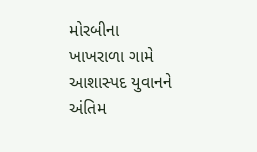મોરબીના ખાખરાળા ગામે આશાસ્પદ યુવાનને અંતિમ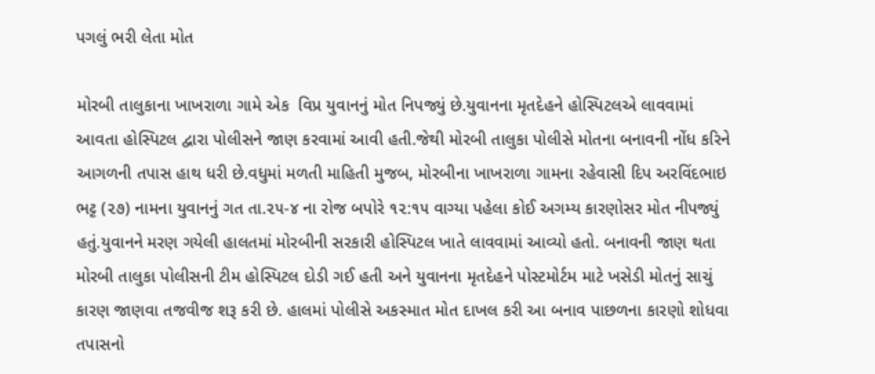પગલું ભરી લેતા મોત

મોરબી તાલુકાના ખાખરાળા ગામે એક  વિપ્ર યુવાનનું મોત નિપજ્યું છે.યુવાનના મૃતદેહને હોસ્પિટલએ લાવવામાં આવતા હોસ્પિટલ દ્વારા પોલીસને જાણ કરવામાં આવી હતી.જેથી મોરબી તાલુકા પોલીસે મોતના બનાવની નોંધ કરિને આગળની તપાસ હાથ ધરી છે.વધુમાં મળતી માહિતી મુજબ, મોરબીના ખાખરાળા ગામના રહેવાસી દિપ અરવિંદભાઇ ભટ્ટ (૨૭) નામના યુવાનનું ગત તા.૨૫-૪ ના રોજ બપોરે ૧૨:૧૫ વાગ્યા પહેલા કોઈ અગમ્ય કારણોસર મોત નીપજ્યું હતું.યુવાનને મરણ ગયેલી હાલતમાં મોરબીની સરકારી હોસ્પિટલ ખાતે લાવવામાં આવ્યો હતો. બનાવની જાણ થતા મોરબી તાલુકા પોલીસની ટીમ હોસ્પિટલ દોડી ગઈ હતી અને યુવાનના મૃતદેહને પોસ્ટમોર્ટમ માટે ખસેડી મોતનું સાચું કારણ જાણવા તજવીજ શરૂ કરી છે. હાલમાં પોલીસે અકસ્માત મોત દાખલ કરી આ બનાવ પાછળના કારણો શોધવા તપાસનો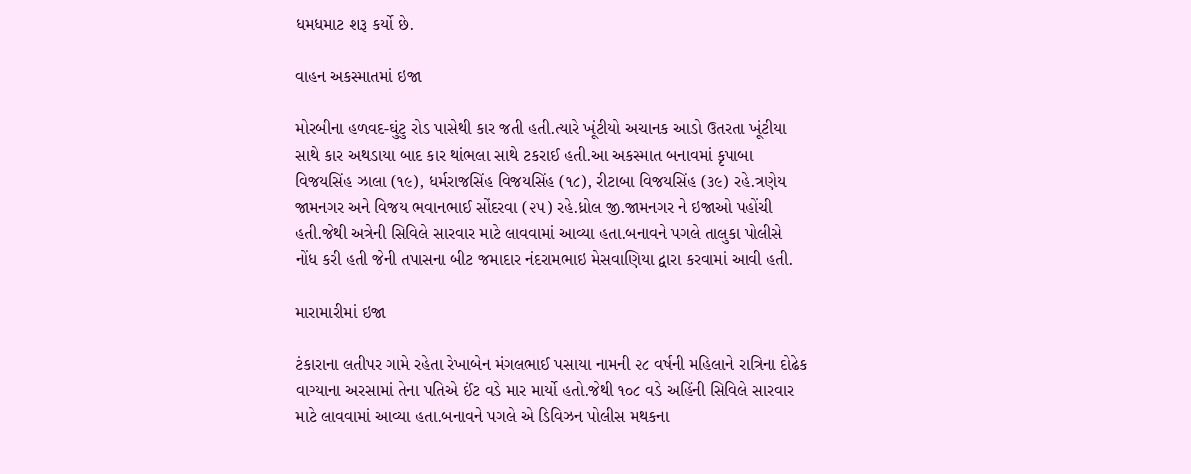ધમધમાટ શરૂ કર્યો છે.

વાહન અકસ્માતમાં ઇજા

મોરબીના હળવદ-ઘુંટુ રોડ પાસેથી કાર જતી હતી.ત્યારે ખૂંટીયો અચાનક આડો ઉતરતા ખૂંટીયા સાથે કાર અથડાયા બાદ કાર થાંભલા સાથે ટકરાઈ હતી.આ અકસ્માત બનાવમાં કૃપાબા વિજયસિંહ ઝાલા (૧૯), ધર્મરાજસિંહ વિજયસિંહ (૧૮), રીટાબા વિજયસિંહ (૩૯) રહે.ત્રણેય જામનગર અને વિજય ભવાનભાઈ સોંદરવા (૨૫) રહે.ધ્રોલ જી.જામનગર ને ઇજાઓ પહોંચી હતી.જેથી અત્રેની સિવિલે સારવાર માટે લાવવામાં આવ્યા હતા.બનાવને પગલે તાલુકા પોલીસે નોંધ કરી હતી જેની તપાસના બીટ જમાદાર નંદરામભાઇ મેસવાણિયા દ્વારા કરવામાં આવી હતી.

મારામારીમાં ઇજા

ટંકારાના લતીપર ગામે રહેતા રેખાબેન મંગલભાઈ પસાયા નામની ૨૮ વર્ષની મહિલાને રાત્રિના દોઢેક વાગ્યાના અરસામાં તેના પતિએ ઈંટ વડે માર માર્યો હતો.જેથી ૧૦૮ વડે અહિંની સિવિલે સારવાર માટે લાવવામાં આવ્યા હતા.બનાવને પગલે એ ડિવિઝન પોલીસ મથકના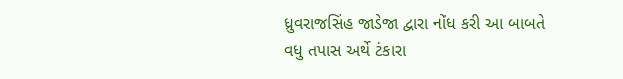ધ્રુવરાજસિંહ જાડેજા દ્વારા નોંધ કરી આ બાબતે વધુ તપાસ અર્થે ટંકારા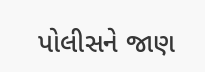પોલીસને જાણ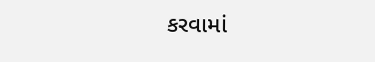કરવામાં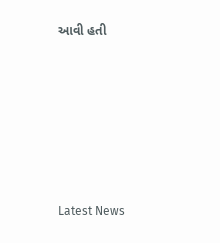આવી હતી






Latest News